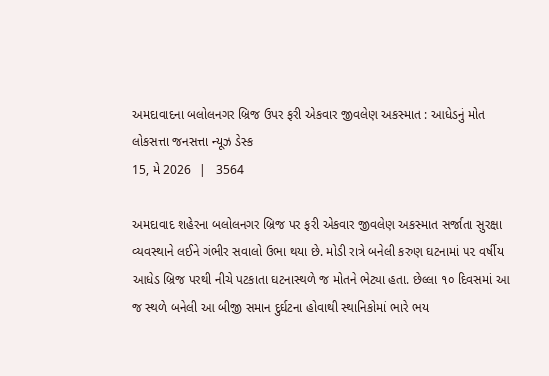અમદાવાદના બલોલનગર બ્રિજ ઉપર ફરી એકવાર જીવલેણ અકસ્માત : આધેડનું મોત
લોકસત્તા જનસત્તા ન્યૂઝ ડેસ્ક
15, મે 2026  |   3564

અમદાવાદ શહેરના બલોલનગર બ્રિજ પર ફરી એકવાર જીવલેણ અકસ્માત સર્જાતા સુરક્ષા વ્યવસ્થાને લઈને ગંભીર સવાલો ઉભા થયા છે. મોડી રાત્રે બનેલી કરુણ ઘટનામાં ૫૨ વર્ષીય આધેડ બ્રિજ પરથી નીચે પટકાતા ઘટનાસ્થળે જ મોતને ભેટ્યા હતા. છેલ્લા ૧૦ દિવસમાં આ જ સ્થળે બનેલી આ બીજી સમાન દુર્ઘટના હોવાથી સ્થાનિકોમાં ભારે ભય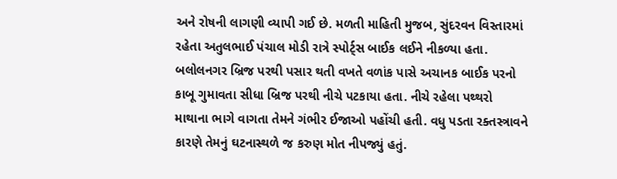અને રોષની લાગણી વ્યાપી ગઈ છે. મળતી માહિતી મુજબ, સુંદરવન વિસ્તારમાં રહેતા અતુલભાઈ પંચાલ મોડી રાત્રે સ્પોર્ટ્સ બાઈક લઈને નીકળ્યા હતા. બલોલનગર બ્રિજ પરથી પસાર થતી વખતે વળાંક પાસે અચાનક બાઈક પરનો કાબૂ ગુમાવતા સીધા બ્રિજ પરથી નીચે પટકાયા હતા. નીચે રહેલા પથ્થરો માથાના ભાગે વાગતા તેમને ગંભીર ઈજાઓ પહોંચી હતી. વધુ પડતા રક્તસ્ત્રાવને કારણે તેમનું ઘટનાસ્થળે જ કરુણ મોત નીપજ્યું હતું.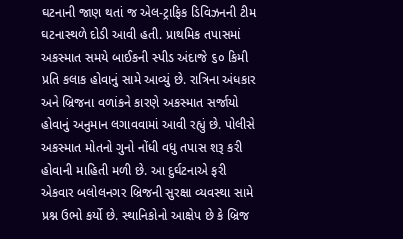ઘટનાની જાણ થતાં જ એલ-ટ્રાફિક ડિવિઝનની ટીમ ઘટનાસ્થળે દોડી આવી હતી. પ્રાથમિક તપાસમાં અકસ્માત સમયે બાઈકની સ્પીડ અંદાજે ૬૦ કિમી પ્રતિ કલાક હોવાનું સામે આવ્યું છે. રાત્રિના અંધકાર અને બ્રિજના વળાંકને કારણે અકસ્માત સર્જાયો હોવાનું અનુમાન લગાવવામાં આવી રહ્યું છે. પોલીસે અકસ્માત મોતનો ગુનો નોંધી વધુ તપાસ શરૂ કરી હોવાની માહિતી મળી છે. આ દુર્ઘટનાએ ફરી એકવાર બલોલનગર બ્રિજની સુરક્ષા વ્યવસ્થા સામે પ્રશ્ન ઉભો કર્યો છે. સ્થાનિકોનો આક્ષેપ છે કે બ્રિજ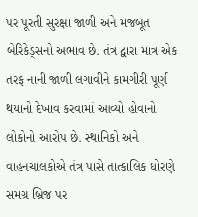પર પૂરતી સુરક્ષા જાળી અને મજબૂત બેરિકેડ્સનો અભાવ છે. તંત્ર દ્વારા માત્ર એક તરફ નાની જાળી લગાવીને કામગીરી પૂર્ણ થયાનો દેખાવ કરવામાં આવ્યો હોવાનો લોકોનો આરોપ છે. સ્થાનિકો અને વાહનચાલકોએ તંત્ર પાસે તાત્કાલિક ધોરણે સમગ્ર બ્રિજ પર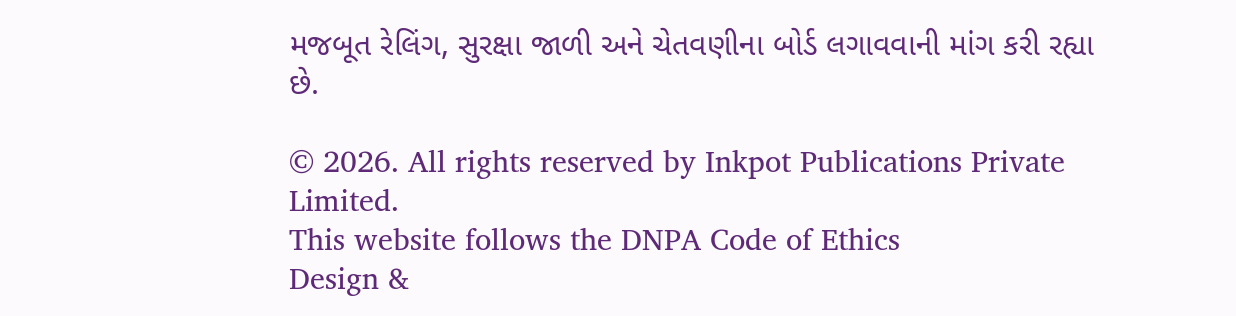મજબૂત રેલિંગ, સુરક્ષા જાળી અને ચેતવણીના બોર્ડ લગાવવાની માંગ કરી રહ્યા છે.

© 2026. All rights reserved by Inkpot Publications Private Limited.
This website follows the DNPA Code of Ethics
Design &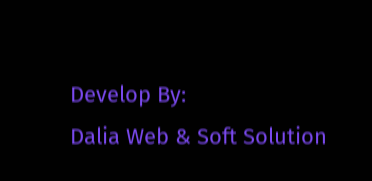Develop By:
Dalia Web & Soft Solution